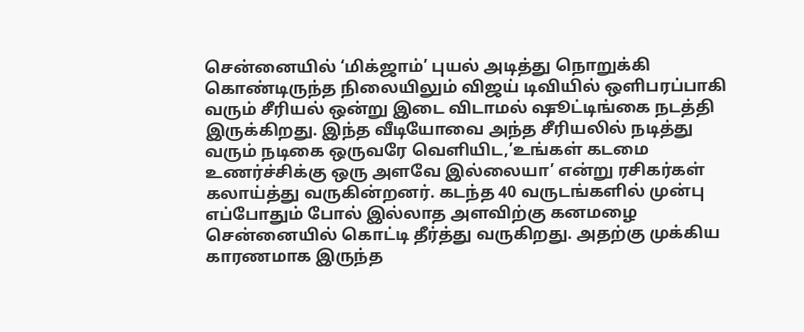சென்னையில் ‘மிக்ஜாம்’ புயல் அடித்து நொறுக்கி கொண்டிருந்த நிலையிலும் விஜய் டிவியில் ஒளிபரப்பாகி வரும் சீரியல் ஒன்று இடை விடாமல் ஷூட்டிங்கை நடத்தி இருக்கிறது. இந்த வீடியோவை அந்த சீரியலில் நடித்து வரும் நடிகை ஒருவரே வெளியிட,’உங்கள் கடமை உணர்ச்சிக்கு ஒரு அளவே இல்லையா’ என்று ரசிகர்கள் கலாய்த்து வருகின்றனர். கடந்த 40 வருடங்களில் முன்பு எப்போதும் போல் இல்லாத அளவிற்கு கனமழை சென்னையில் கொட்டி தீர்த்து வருகிறது. அதற்கு முக்கிய காரணமாக இருந்த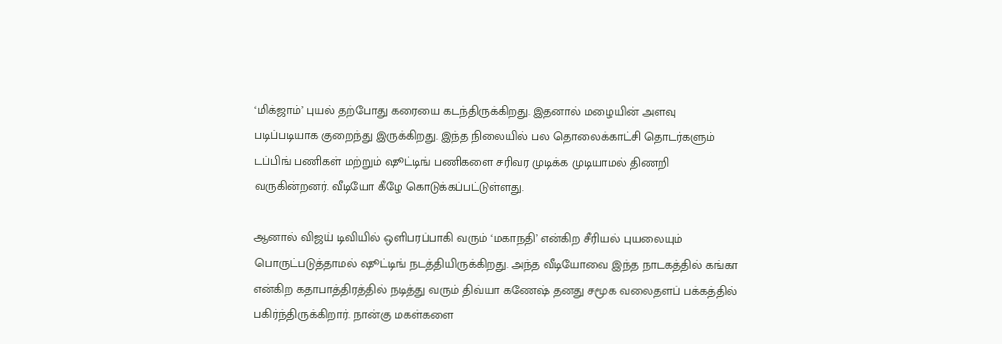‘மிக்ஜாம்’ புயல் தற்போது கரையை கடந்திருக்கிறது. இதனால் மழையின் அளவு படிப்படியாக குறைந்து இருக்கிறது. இந்த நிலையில் பல தொலைக்காட்சி தொடர்களும் டப்பிங் பணிகள் மற்றும் ஷூட்டிங் பணிகளை சரிவர முடிக்க முடியாமல் திணறி வருகின்றனர். வீடியோ கீழே கொடுக்கப்பட்டுள்ளது.

ஆனால் விஜய் டிவியில் ஒளிபரப்பாகி வரும் ‘மகாநதி’ என்கிற சீரியல் புயலையும் பொருட்படுத்தாமல் ஷூட்டிங் நடத்தியிருக்கிறது. அந்த வீடியோவை இந்த நாடகத்தில் கங்கா என்கிற கதாபாத்திரத்தில் நடித்து வரும் திவ்யா கணேஷ் தனது சமூக வலைதளப் பக்கத்தில் பகிர்ந்திருக்கிறார். நான்கு மகள்களை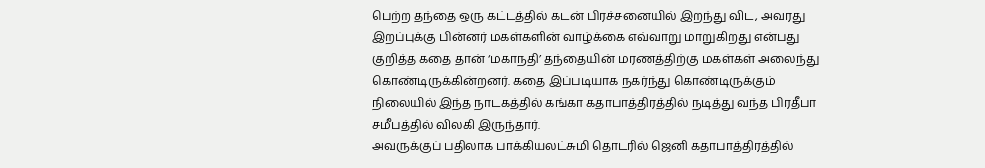பெற்ற தந்தை ஒரு கட்டத்தில் கடன் பிரச்சனையில் இறந்து விட, அவரது இறப்புக்கு பின்னர் மகள்களின் வாழ்க்கை எவ்வாறு மாறுகிறது என்பது குறித்த கதை தான் ‘மகாநதி’ தந்தையின் மரணத்திற்கு மகள்கள் அலைந்து கொண்டிருக்கின்றனர். கதை இப்படியாக நகர்ந்து கொண்டிருக்கும் நிலையில் இந்த நாடகத்தில் கங்கா கதாபாத்திரத்தில் நடித்து வந்த பிரதீபா சமீபத்தில் விலகி இருந்தார்.
அவருக்குப் பதிலாக பாக்கியலட்சுமி தொடரில் ஜெனி கதாபாத்திரத்தில்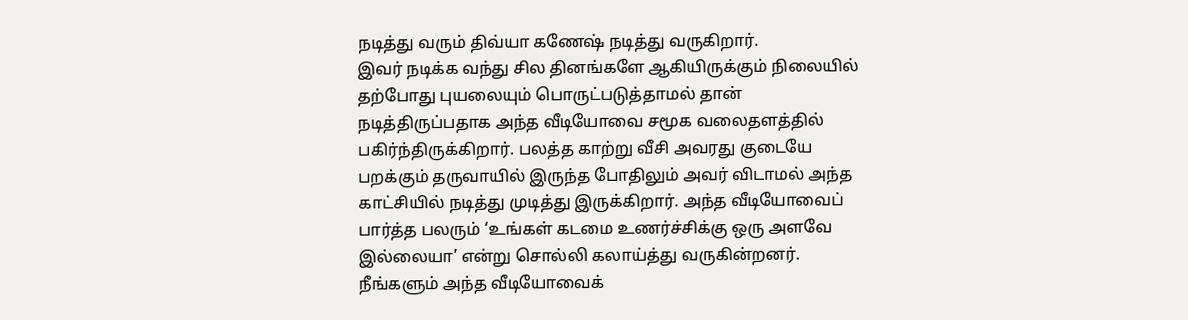நடித்து வரும் திவ்யா கணேஷ் நடித்து வருகிறார்.
இவர் நடிக்க வந்து சில தினங்களே ஆகியிருக்கும் நிலையில் தற்போது புயலையும் பொருட்படுத்தாமல் தான் நடித்திருப்பதாக அந்த வீடியோவை சமூக வலைதளத்தில் பகிர்ந்திருக்கிறார். பலத்த காற்று வீசி அவரது குடையே பறக்கும் தருவாயில் இருந்த போதிலும் அவர் விடாமல் அந்த காட்சியில் நடித்து முடித்து இருக்கிறார். அந்த வீடியோவைப் பார்த்த பலரும் ‘உங்கள் கடமை உணர்ச்சிக்கு ஒரு அளவே இல்லையா’ என்று சொல்லி கலாய்த்து வருகின்றனர். நீங்களும் அந்த வீடியோவைக்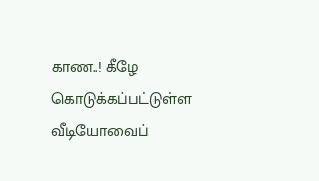காண..! கீழே கொடுக்கப்பட்டுள்ள வீடியோவைப்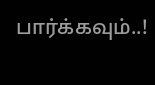பார்க்கவும்..!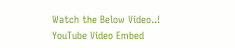Watch the Below Video..!
YouTube Video Embed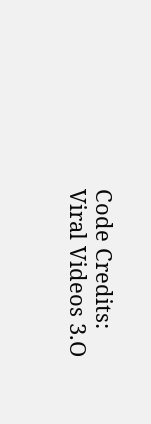Code Credits: Viral Videos 3.O